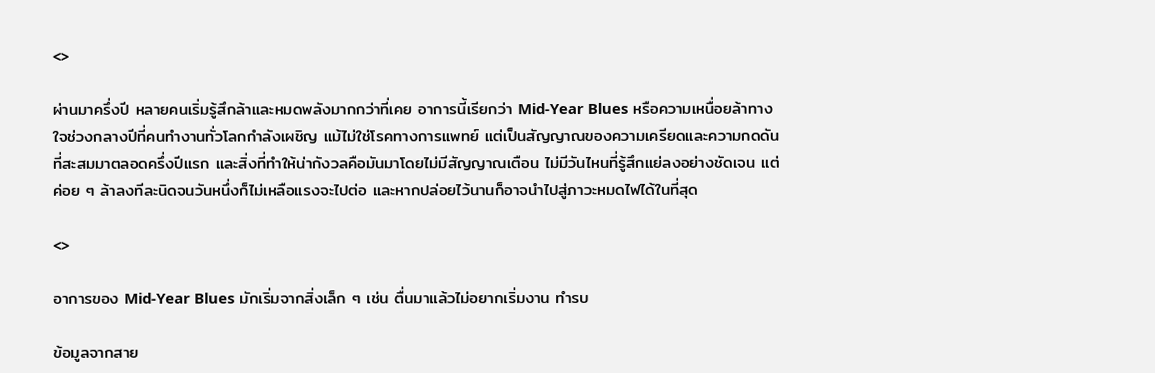<>

ผ่านมาครึ่งปี หลายคนเริ่มรู้สึกล้าและหมดพลังมากกว่าที่เคย อาการนี้เรียกว่า Mid-Year Blues หรือความเหนื่อยล้าทางใจช่วงกลางปีที่คนทำงานทั่วโลกกำลังเผชิญ แม้ไม่ใช่โรคทางการแพทย์ แต่เป็นสัญญาณของความเครียดและความกดดันที่สะสมมาตลอดครึ่งปีแรก และสิ่งที่ทำให้น่ากังวลคือมันมาโดยไม่มีสัญญาณเตือน ไม่มีวันไหนที่รู้สึกแย่ลงอย่างชัดเจน แต่ค่อย ๆ ล้าลงทีละนิดจนวันหนึ่งก็ไม่เหลือแรงจะไปต่อ และหากปล่อยไว้นานก็อาจนำไปสู่ภาวะหมดไฟได้ในที่สุด

<>

อาการของ Mid-Year Blues มักเริ่มจากสิ่งเล็ก ๆ เช่น ตื่นมาแล้วไม่อยากเริ่มงาน ทำรบ

ข้อมูลจากสาย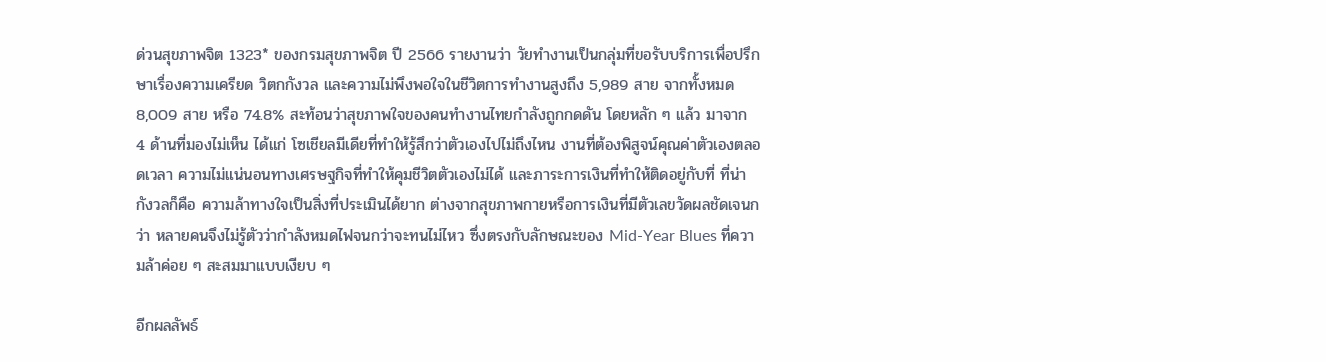ด่วนสุขภาพจิต 1323* ของกรมสุขภาพจิต ปี 2566 รายงานว่า วัยทำงานเป็นกลุ่มที่ขอรับบริการเพื่อปรึกษาเรื่องความเครียด วิตกกังวล และความไม่พึงพอใจในชีวิตการทำงานสูงถึง 5,989 สาย จากทั้งหมด 8,009 สาย หรือ 74.8% สะท้อนว่าสุขภาพใจของคนทำงานไทยกำลังถูกกดดัน โดยหลัก ๆ แล้ว มาจาก 4 ด้านที่มองไม่เห็น ได้แก่ โซเชียลมีเดียที่ทำให้รู้สึกว่าตัวเองไปไม่ถึงไหน งานที่ต้องพิสูจน์คุณค่าตัวเองตลอดเวลา ความไม่แน่นอนทางเศรษฐกิจที่ทำให้คุมชีวิตตัวเองไม่ได้ และภาระการเงินที่ทำให้ติดอยู่กับที่ ที่น่ากังวลก็คือ ความล้าทางใจเป็นสิ่งที่ประเมินได้ยาก ต่างจากสุขภาพกายหรือการเงินที่มีตัวเลขวัดผลชัดเจนกว่า หลายคนจึงไม่รู้ตัวว่ากำลังหมดไฟจนกว่าจะทนไม่ไหว ซึ่งตรงกับลักษณะของ Mid-Year Blues ที่ความล้าค่อย ๆ สะสมมาแบบเงียบ ๆ

อีกผลลัพธ์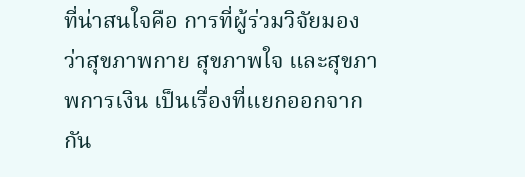ที่น่าสนใจคือ การที่ผู้ร่วมวิจัยมองว่าสุขภาพกาย สุขภาพใจ และสุขภาพการเงิน เป็นเรื่องที่แยกออกจากกัน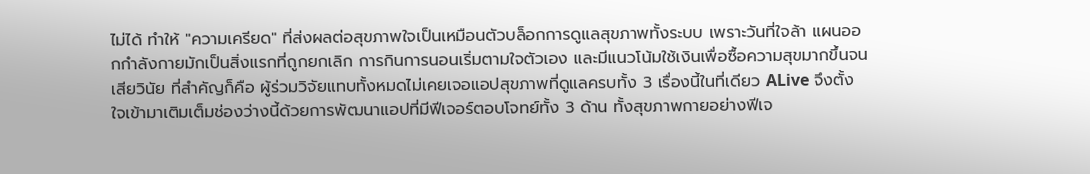ไม่ได้ ทำให้ "ความเครียด" ที่ส่งผลต่อสุขภาพใจเป็นเหมือนตัวบล็อกการดูแลสุขภาพทั้งระบบ เพราะวันที่ใจล้า แผนออกกำลังกายมักเป็นสิ่งแรกที่ถูกยกเลิก การกินการนอนเริ่มตามใจตัวเอง และมีแนวโน้มใช้เงินเพื่อซื้อความสุขมากขึ้นจนเสียวินัย ที่สำคัญก็คือ ผู้ร่วมวิจัยแทบทั้งหมดไม่เคยเจอแอปสุขภาพที่ดูแลครบทั้ง 3 เรื่องนี้ในที่เดียว ALive จึงตั้งใจเข้ามาเติมเต็มช่องว่างนี้ด้วยการพัฒนาแอปที่มีฟีเจอร์ตอบโจทย์ทั้ง 3 ด้าน ทั้งสุขภาพกายอย่างฟีเจ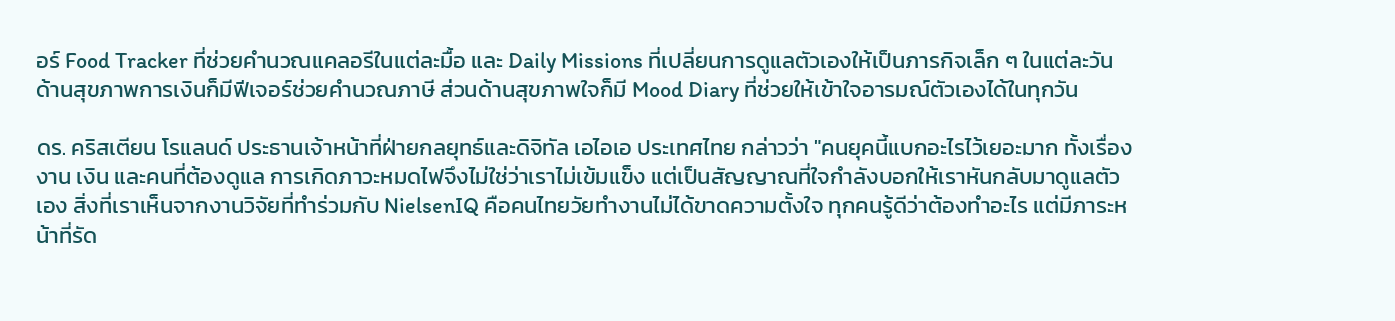อร์ Food Tracker ที่ช่วยคำนวณแคลอรีในแต่ละมื้อ และ Daily Missions ที่เปลี่ยนการดูแลตัวเองให้เป็นภารกิจเล็ก ๆ ในแต่ละวัน ด้านสุขภาพการเงินก็มีฟีเจอร์ช่วยคำนวณภาษี ส่วนด้านสุขภาพใจก็มี Mood Diary ที่ช่วยให้เข้าใจอารมณ์ตัวเองได้ในทุกวัน

ดร. คริสเตียน โรแลนด์ ประธานเจ้าหน้าที่ฝ่ายกลยุทธ์และดิจิทัล เอไอเอ ประเทศไทย กล่าวว่า "คนยุคนี้แบกอะไรไว้เยอะมาก ทั้งเรื่องงาน เงิน และคนที่ต้องดูแล การเกิดภาวะหมดไฟจึงไม่ใช่ว่าเราไม่เข้มแข็ง แต่เป็นสัญญาณที่ใจกำลังบอกให้เราหันกลับมาดูแลตัวเอง สิ่งที่เราเห็นจากงานวิจัยที่ทำร่วมกับ NielsenIQ คือคนไทยวัยทำงานไม่ได้ขาดความตั้งใจ ทุกคนรู้ดีว่าต้องทำอะไร แต่มีภาระหน้าที่รัด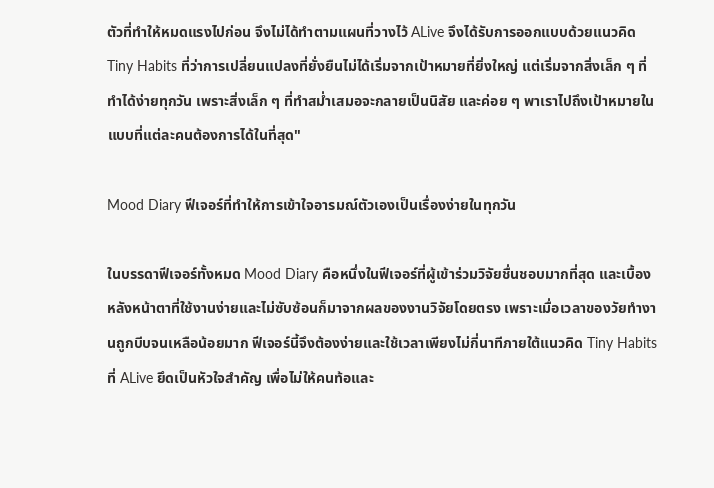ตัวที่ทำให้หมดแรงไปก่อน จึงไม่ได้ทำตามแผนที่วางไว้ ALive จึงได้รับการออกแบบด้วยแนวคิด Tiny Habits ที่ว่าการเปลี่ยนแปลงที่ยั่งยืนไม่ได้เริ่มจากเป้าหมายที่ยิ่งใหญ่ แต่เริ่มจากสิ่งเล็ก ๆ ที่ทำได้ง่ายทุกวัน เพราะสิ่งเล็ก ๆ ที่ทำสม่ำเสมอจะกลายเป็นนิสัย และค่อย ๆ พาเราไปถึงเป้าหมายในแบบที่แต่ละคนต้องการได้ในที่สุด"

Mood Diary ฟีเจอร์ที่ทำให้การเข้าใจอารมณ์ตัวเองเป็นเรื่องง่ายในทุกวัน

ในบรรดาฟีเจอร์ทั้งหมด Mood Diary คือหนึ่งในฟีเจอร์ที่ผู้เข้าร่วมวิจัยชื่นชอบมากที่สุด และเบื้องหลังหน้าตาที่ใช้งานง่ายและไม่ซับซ้อนก็มาจากผลของงานวิจัยโดยตรง เพราะเมื่อเวลาของวัยทำงานถูกบีบจนเหลือน้อยมาก ฟีเจอร์นี้จึงต้องง่ายและใช้เวลาเพียงไม่กี่นาทีภายใต้แนวคิด Tiny Habits ที่ ALive ยึดเป็นหัวใจสำคัญ เพื่อไม่ให้คนท้อและ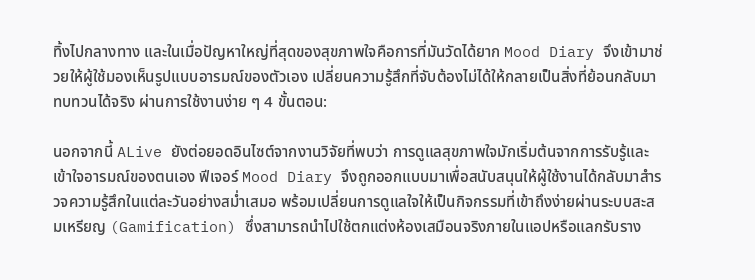ทิ้งไปกลางทาง และในเมื่อปัญหาใหญ่ที่สุดของสุขภาพใจคือการที่มันวัดได้ยาก Mood Diary จึงเข้ามาช่วยให้ผู้ใช้มองเห็นรูปแบบอารมณ์ของตัวเอง เปลี่ยนความรู้สึกที่จับต้องไม่ได้ให้กลายเป็นสิ่งที่ย้อนกลับมาทบทวนได้จริง ผ่านการใช้งานง่าย ๆ 4 ขั้นตอน:

นอกจากนี้ ALive ยังต่อยอดอินไซต์จากงานวิจัยที่พบว่า การดูแลสุขภาพใจมักเริ่มต้นจากการรับรู้และเข้าใจอารมณ์ของตนเอง ฟีเจอร์ Mood Diary จึงถูกออกแบบมาเพื่อสนับสนุนให้ผู้ใช้งานได้กลับมาสำรวจความรู้สึกในแต่ละวันอย่างสม่ำเสมอ พร้อมเปลี่ยนการดูแลใจให้เป็นกิจกรรมที่เข้าถึงง่ายผ่านระบบสะสมเหรียญ (Gamification) ซึ่งสามารถนำไปใช้ตกแต่งห้องเสมือนจริงภายในแอปหรือแลกรับราง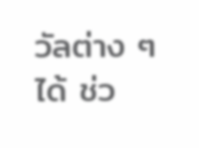วัลต่าง ๆ ได้ ช่ว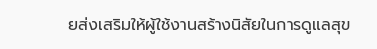ยส่งเสริมให้ผู้ใช้งานสร้างนิสัยในการดูแลสุข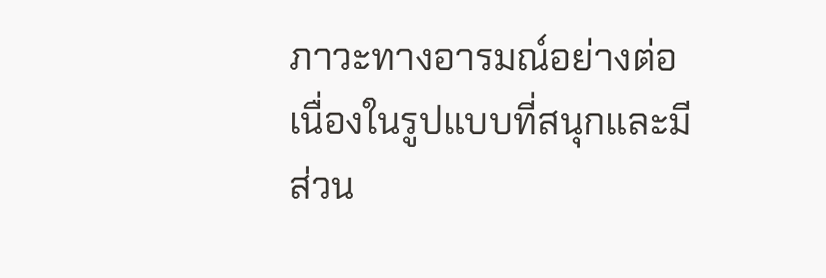ภาวะทางอารมณ์อย่างต่อเนื่องในรูปแบบที่สนุกและมีส่วน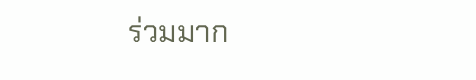ร่วมมาก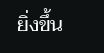ยิ่งขึ้น